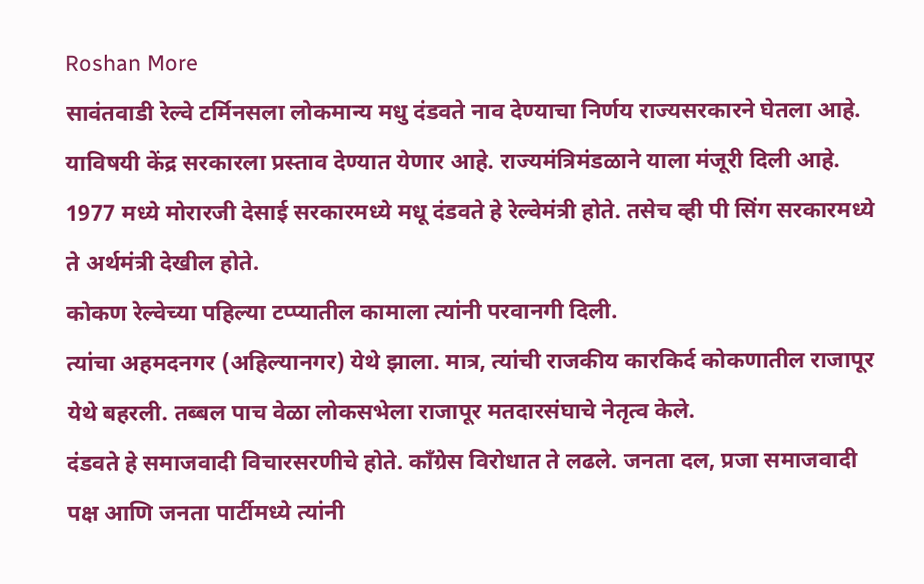Roshan More
सावंतवाडी रेल्वे टर्मिनसला लोकमान्य मधु दंडवते नाव देण्याचा निर्णय राज्यसरकारने घेतला आहे. याविषयी केंद्र सरकारला प्रस्ताव देण्यात येणार आहे. राज्यमंत्रिमंडळाने याला मंजूरी दिली आहे.
1977 मध्ये मोरारजी देसाई सरकारमध्ये मधू दंडवते हे रेल्वेमंत्री होते. तसेच व्ही पी सिंग सरकारमध्ये ते अर्थमंत्री देखील होते.
कोकण रेल्वेच्या पहिल्या टप्प्यातील कामाला त्यांनी परवानगी दिली.
त्यांचा अहमदनगर (अहिल्यानगर) येथे झाला. मात्र, त्यांची राजकीय कारकिर्द कोकणातील राजापूर येथे बहरली. तब्बल पाच वेळा लोकसभेला राजापूर मतदारसंघाचे नेतृत्व केले.
दंडवते हे समाजवादी विचारसरणीचे होते. काँग्रेस विरोधात ते लढले. जनता दल, प्रजा समाजवादी पक्ष आणि जनता पार्टीमध्ये त्यांनी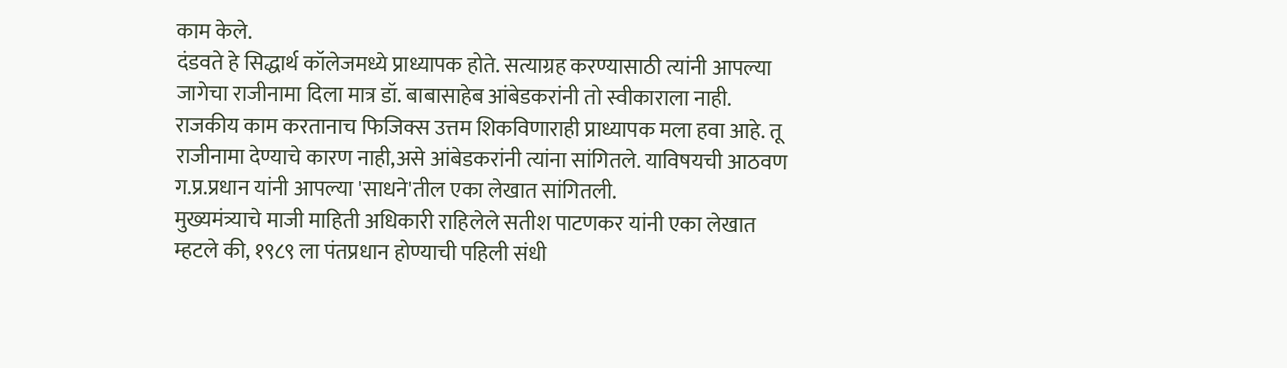काम केले.
दंडवते हे सिद्धार्थ कॉलेजमध्ये प्राध्यापक होते. सत्याग्रह करण्यासाठी त्यांनी आपल्या जागेचा राजीनामा दिला मात्र डॉ. बाबासाहेब आंबेडकरांनी तो स्वीकाराला नाही.
राजकीय काम करतानाच फिजिक्स उत्तम शिकविणाराही प्राध्यापक मला हवा आहे. तू राजीनामा देण्याचे कारण नाही,असे आंबेडकरांनी त्यांना सांगितले. याविषयची आठवण ग.प्र.प्रधान यांनी आपल्या 'साधने'तील एका लेखात सांगितली.
मुख्यमंत्र्याचे माजी माहिती अधिकारी राहिलेले सतीश पाटणकर यांनी एका लेखात म्हटले की, १९८९ ला पंतप्रधान होण्याची पहिली संधी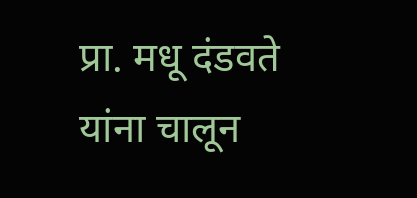प्रा. मधू दंडवते यांना चालून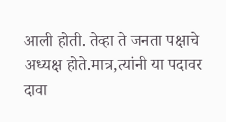आली होती. तेव्हा ते जनता पक्षाचे अध्यक्ष होते.मात्र,त्यांनी या पदावर दावा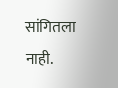सांगितला नाही.